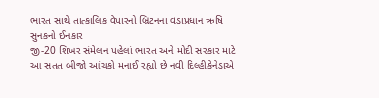ભારત સાથે તાત્કાલિક વેપારનો બ્રિટનના વડાપ્રધાન ઋષિ સુનકનો ઈનકાર
જી-20 શિખર સંમેલન પહેલાં ભારત અને મોદી સરકાર માટે આ સતત બીજો આંચકો મનાઈ રહ્યો છે નવી દિલ્હીકેનેડાએ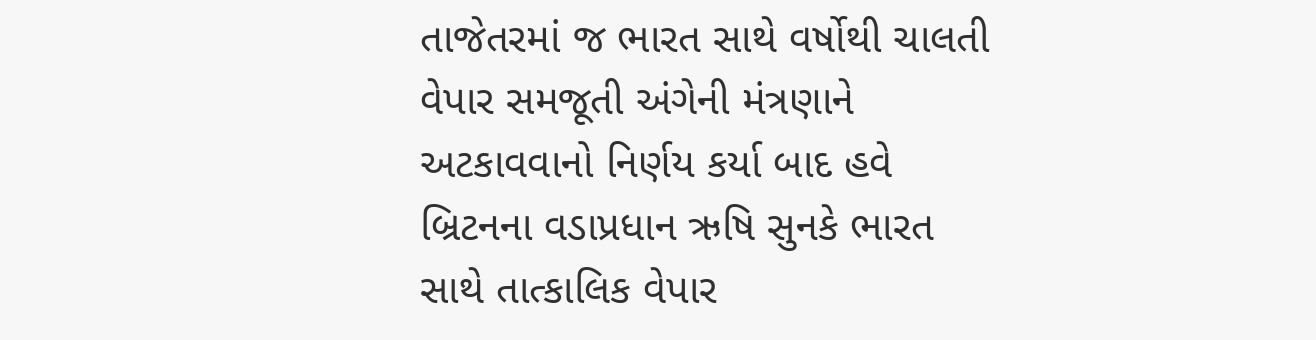તાજેતરમાં જ ભારત સાથે વર્ષોથી ચાલતી વેપાર સમજૂતી અંગેની મંત્રણાને અટકાવવાનો નિર્ણય કર્યા બાદ હવે બ્રિટનના વડાપ્રધાન ઋષિ સુનકે ભારત સાથે તાત્કાલિક વેપાર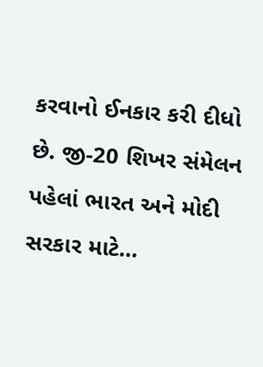કરવાનો ઈનકાર કરી દીધો છે. જી-20 શિખર સંમેલન પહેલાં ભારત અને મોદી સરકાર માટે…